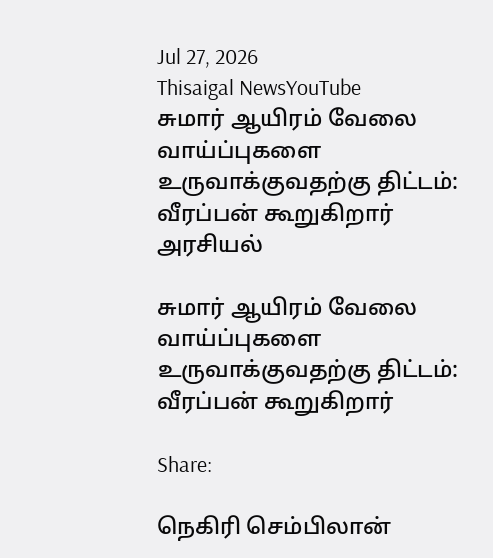Jul 27, 2026
Thisaigal NewsYouTube
சுமார் ஆயிரம் வேலை வாய்ப்புகளை உருவாக்குவதற்கு திட்டம்: வீரப்பன் கூறுகிறார்
அரசியல்

சுமார் ஆயிரம் வேலை வாய்ப்புகளை உருவாக்குவதற்கு திட்டம்: வீரப்பன் கூறுகிறார்

Share:

நெகிரி செம்பிலான்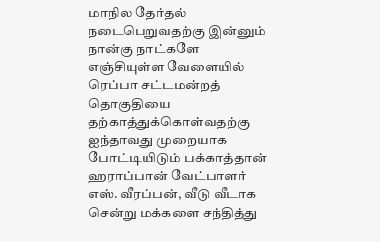மாநில தேர்தல் நடைபெறுவதற்கு இன்னும் நான்கு நாட்களே எஞ்சியுள்ள வேளையில் ரெப்பா சட்டமன்றத் தொகுதியை தற்காத்துக்கொள்வதற்கு ஐந்தாவது முறையாக போட்டியிடும் பக்காத்தான் ஹராப்பான் வேட்பாளர் எஸ். வீரப்பன், வீடு வீடாக சென்று மக்களை சந்தித்து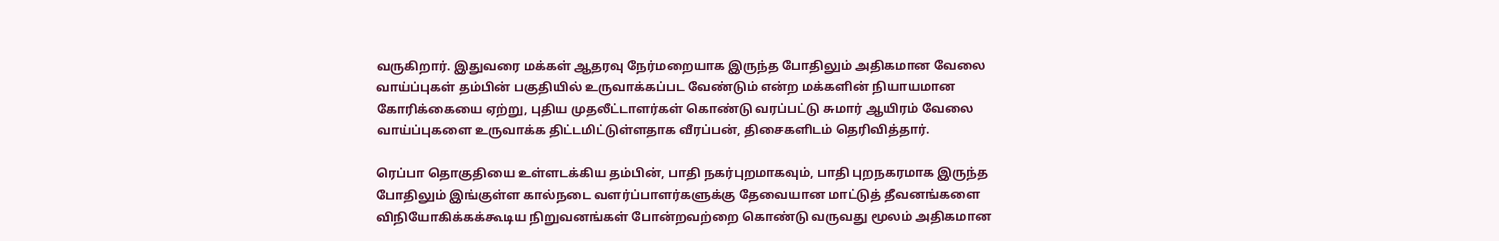வருகிறார். இதுவரை மக்கள் ஆதரவு நேர்மறையாக இருந்த போதிலும் அதிகமான வேலை வாய்ப்புகள் தம்பின் பகுதியில் உருவாக்கப்பட வேண்டும் என்ற மக்களின் நியாயமான கோரிக்கையை ஏற்று, புதிய முதலீட்டாளர்கள் கொண்டு வரப்பட்டு சுமார் ஆயிரம் வேலை வாய்ப்புகளை உருவாக்க திட்டமிட்டுள்ளதாக வீரப்பன், திசைகளிடம் தெரிவித்தார்.

ரெப்பா தொகுதியை உள்ளடக்கிய தம்பின், பாதி நகர்புறமாகவும், பாதி புறநகரமாக இருந்த போதிலும் இங்குள்ள கால்நடை வளர்ப்பாளர்களுக்கு தேவையான மாட்டுத் தீவனங்களை விநியோகிக்கக்கூடிய நிறுவனங்கள் போன்றவற்றை கொண்டு வருவது மூலம் அதிகமான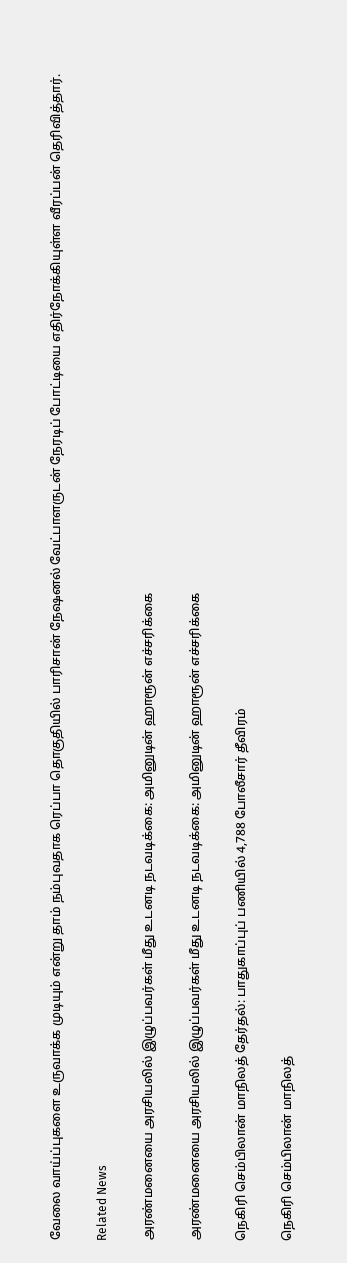வேலை வாய்ப்புகளை உருவாக்க முடியும் என்று தாம் நம்புவதாக ரெப்பா தொகுதியில் பாரிசான் நேஷனல் வேட்பாளருடன் நேரடிப் போட்டியை எதிர்நோக்கியுள்ள வீரப்பன் தெரிவித்தார்.

Related News

அரண்மனையை அரசியலில் இழுப்பவர்கள் மீது உடனடி நடவடிக்கை: அமினுடின் ஹாரூன் எச்சரிக்கை

அரண்மனையை அரசியலில் இழுப்பவர்கள் மீது உடனடி நடவடிக்கை: அமினுடின் ஹாரூன் எச்சரிக்கை

நெகிரி செம்பிலான் மாநிலத் தேர்தல்: பாதுகாப்புப் பணியில் 4,788 போலீசார் தீவிரம்

நெகிரி செம்பிலான் மாநிலத்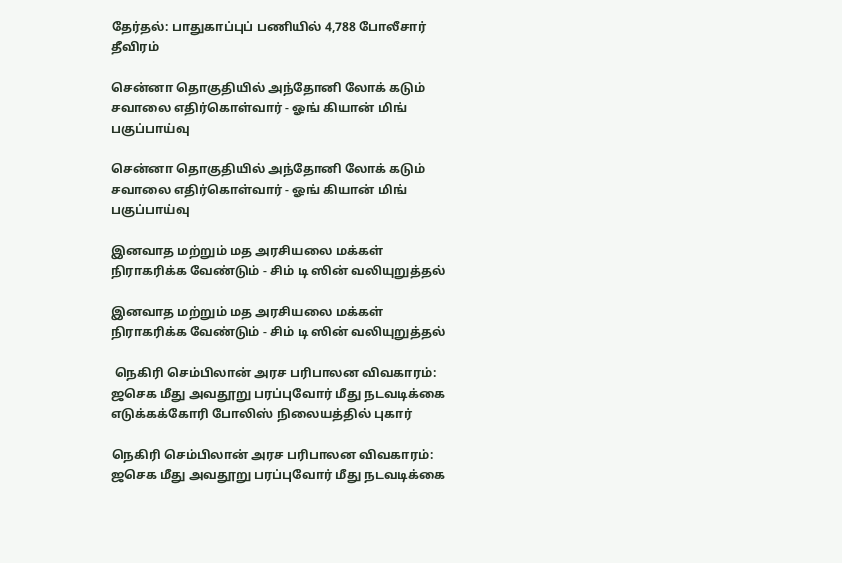தேர்தல்: பாதுகாப்புப் பணியில் 4,788 போலீசார் தீவிரம்

சென்னா தொகுதியில் அந்தோனி லோக் கடும் சவாலை எதிர்கொள்வார் - ஓங் கியான் மிங் பகுப்பாய்வு

சென்னா தொகுதியில் அந்தோனி லோக் கடும் சவாலை எதிர்கொள்வார் - ஓங் கியான் மிங் பகுப்பாய்வு

இனவாத மற்றும் மத அரசியலை மக்கள் நிராகரிக்க வேண்டும் - சிம் டி ஸின் வலியுறுத்தல்

இனவாத மற்றும் மத அரசியலை மக்கள் நிராகரிக்க வேண்டும் - சிம் டி ஸின் வலியுறுத்தல்

 நெகிரி செம்பிலான் அரச பரிபாலன விவகாரம்: ஜசெக மீது அவதூறு பரப்புவோர் மீது நடவடிக்கை எடுக்கக்கோரி போலிஸ் நிலையத்தில் புகார்

நெகிரி செம்பிலான் அரச பரிபாலன விவகாரம்: ஜசெக மீது அவதூறு பரப்புவோர் மீது நடவடிக்கை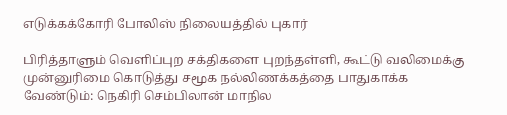எடுக்கக்கோரி போலிஸ் நிலையத்தில் புகார்

பிரித்தாளும் வெளிப்புற சக்திகளை புறந்தள்ளி, கூட்டு வலிமைக்கு முன்னுரிமை கொடுத்து சமூக நல்லிணக்கத்தை பாதுகாக்க வேண்டும்: நெகிரி செம்பிலான் மாநில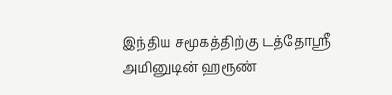இந்திய சமூகத்திற்கு டத்தோஸ்ரீ அமினுடின் ஹரூண்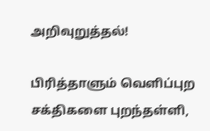அறிவுறுத்தல்!

பிரித்தாளும் வெளிப்புற சக்திகளை புறந்தள்ளி,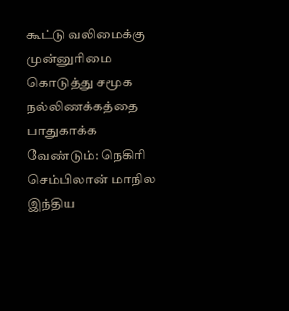கூட்டு வலிமைக்கு முன்னுரிமை கொடுத்து சமூக நல்லிணக்கத்தை பாதுகாக்க வேண்டும்: நெகிரி செம்பிலான் மாநில இந்திய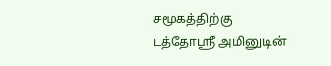சமூகத்திற்கு டத்தோஸ்ரீ அமினுடின்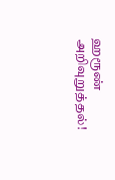ஹரூண் அறிவுறுத்தல்!